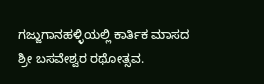ಗಜ್ಜುಗಾನಹಳ್ಳಿಯಲ್ಲಿ ಕಾರ್ತಿಕ ಮಾಸದ ಶ್ರೀ ಬಸವೇಶ್ವರ ರಥೋತ್ಸವ.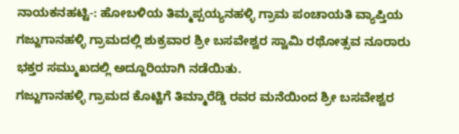ನಾಯಕನಹಟ್ಟಿ-: ಹೋಬಳಿಯ ತಿಮ್ಮಪ್ಪಯ್ಯನಹಳ್ಳಿ ಗ್ರಾಮ ಪಂಚಾಯತಿ ವ್ಯಾಪ್ತಿಯ ಗಜ್ಜುಗಾನಹಳ್ಳಿ ಗ್ರಾಮದಲ್ಲಿ ಶುಕ್ರವಾರ ಶ್ರೀ ಬಸವೇಶ್ವರ ಸ್ವಾಮಿ ರಥೋತ್ಸವ ನೂರಾರು ಭಕ್ತರ ಸಮ್ಮುಖದಲ್ಲಿ ಅದ್ದೂರಿಯಾಗಿ ನಡೆಯಿತು.
ಗಜ್ಜುಗಾನಹಳ್ಳಿ ಗ್ರಾಮದ ಕೊಟ್ಟಿಗೆ ತಿಮ್ಮಾರೆಡ್ಡಿ ರವರ ಮನೆಯಿಂದ ಶ್ರೀ ಬಸವೇಶ್ವರ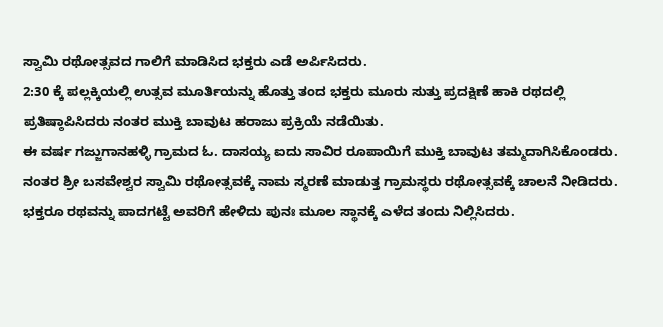ಸ್ವಾಮಿ ರಥೋತ್ಸವದ ಗಾಲಿಗೆ ಮಾಡಿಸಿದ ಭಕ್ತರು ಎಡೆ ಅರ್ಪಿಸಿದರು.
2:30 ಕ್ಕೆ ಪಲ್ಲಕ್ಕಿಯಲ್ಲಿ ಉತ್ಸವ ಮೂರ್ತಿಯನ್ನು ಹೊತ್ತು ತಂದ ಭಕ್ತರು ಮೂರು ಸುತ್ತು ಪ್ರದಕ್ಷಿಣೆ ಹಾಕಿ ರಥದಲ್ಲಿ ಪ್ರತಿಷ್ಠಾಪಿಸಿದರು ನಂತರ ಮುಕ್ತಿ ಬಾವುಟ ಹರಾಜು ಪ್ರಕ್ರಿಯೆ ನಡೆಯಿತು.
ಈ ವರ್ಷ ಗಜ್ಜುಗಾನಹಳ್ಳಿ ಗ್ರಾಮದ ಓ. ದಾಸಯ್ಯ ಐದು ಸಾವಿರ ರೂಪಾಯಿಗೆ ಮುಕ್ತಿ ಬಾವುಟ ತಮ್ಮದಾಗಿಸಿಕೊಂಡರು.
ನಂತರ ಶ್ರೀ ಬಸವೇಶ್ವರ ಸ್ವಾಮಿ ರಥೋತ್ಸವಕ್ಕೆ ನಾಮ ಸ್ಮರಣೆ ಮಾಡುತ್ತ ಗ್ರಾಮಸ್ಥರು ರಥೋತ್ಸವಕ್ಕೆ ಚಾಲನೆ ನೀಡಿದರು.
ಭಕ್ತರೂ ರಥವನ್ನು ಪಾದಗಟ್ಟೆ ಅವರಿಗೆ ಹೇಳಿದು ಪುನಃ ಮೂಲ ಸ್ಥಾನಕ್ಕೆ ಎಳೆದ ತಂದು ನಿಲ್ಲಿಸಿದರು.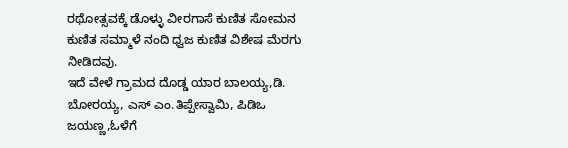ರಥೋತ್ಸವಕ್ಕೆ ಡೊಳ್ಳು ವೀರಗಾಸೆ ಕುಣಿತ ಸೋಮನ ಕುಣಿತ ಸಮ್ಮಾಳೆ ನಂದಿ ಧ್ವಜ ಕುಣಿತ ವಿಶೇಷ ಮೆರಗು ನೀಡಿದವು.
ಇದೆ ವೇಳೆ ಗ್ರಾಮದ ದೊಡ್ಡ ಯಾರ ಬಾಲಯ್ಯ,ಡಿ. ಬೋರಯ್ಯ, ಎಸ್ ಎಂ.ತಿಪ್ಪೇಸ್ವಾಮಿ, ಪಿಡಿಒ ಜಯಣ್ಣ,ಓಳೆಗೆ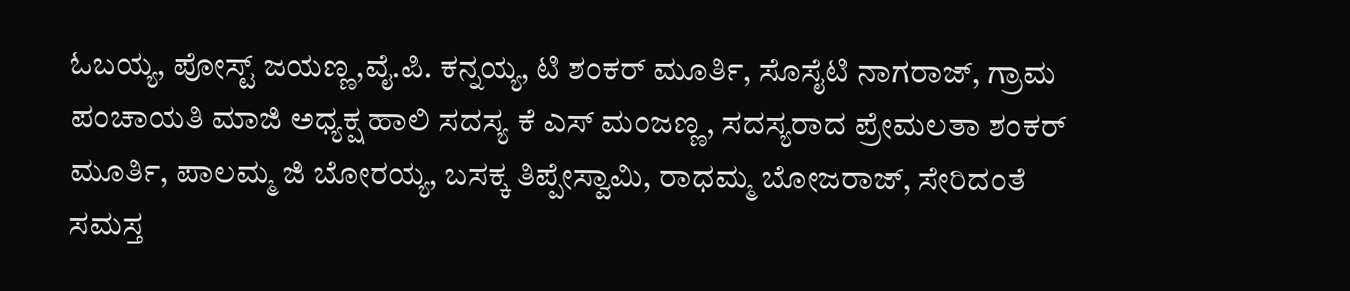ಓಬಯ್ಯ, ಪೋಸ್ಟ್ ಜಯಣ್ಣ,ವೈ.ಪಿ. ಕನ್ನಯ್ಯ, ಟಿ ಶಂಕರ್ ಮೂರ್ತಿ, ಸೊಸೈಟಿ ನಾಗರಾಜ್, ಗ್ರಾಮ ಪಂಚಾಯತಿ ಮಾಜಿ ಅಧ್ಯಕ್ಷ ಹಾಲಿ ಸದಸ್ಯ ಕೆ ಎಸ್ ಮಂಜಣ್ಣ, ಸದಸ್ಯರಾದ ಪ್ರೇಮಲತಾ ಶಂಕರ್ ಮೂರ್ತಿ, ಪಾಲಮ್ಮ ಜಿ ಬೋರಯ್ಯ, ಬಸಕ್ಕ ತಿಪ್ಪೇಸ್ವಾಮಿ, ರಾಧಮ್ಮ ಬೋಜರಾಜ್, ಸೇರಿದಂತೆ ಸಮಸ್ತ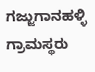ಗಜ್ಜುಗಾನಹಳ್ಳಿ ಗ್ರಾಮಸ್ಥರು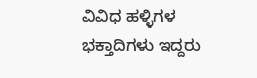ವಿವಿಧ ಹಳ್ಳಿಗಳ ಭಕ್ತಾದಿಗಳು ಇದ್ದರು